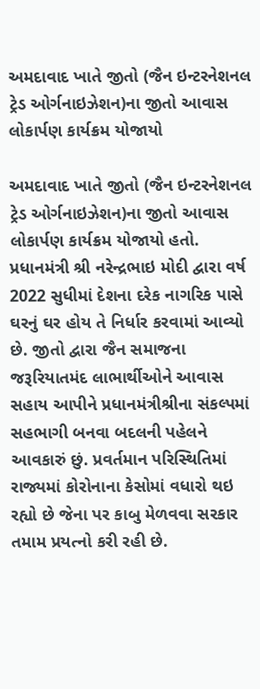અમદાવાદ ખાતે જીતો (જૈન ઇન્ટરનેશનલ ટ્રેડ ઓર્ગનાઇઝેશન)ના જીતો આવાસ લોકાર્પણ કાર્યક્રમ યોજાયો

અમદાવાદ ખાતે જીતો (જૈન ઇન્ટરનેશનલ ટ્રેડ ઓર્ગનાઇઝેશન)ના જીતો આવાસ લોકાર્પણ કાર્યક્રમ યોજાયો હતો. પ્રધાનમંત્રી શ્રી નરેન્દ્રભાઇ મોદી દ્વારા વર્ષ 2022 સુધીમાં દેશના દરેક નાગરિક પાસે ઘરનું ઘર હોય તે નિર્ધાર કરવામાં આવ્યો છે. જીતો દ્વારા જૈન સમાજના જરૂરિયાતમંદ લાભાર્થીઓને આવાસ સહાય આપીને પ્રધાનમંત્રીશ્રીના સંકલ્પમાં સહભાગી બનવા બદલની પહેલને આવકારું છું. પ્રવર્તમાન પરિસ્થિતિમાં રાજ્યમાં કોરોનાના કેસોમાં વધારો થઇ રહ્યો છે જેના પર કાબુ મેળવવા સરકાર તમામ પ્રયત્નો કરી રહી છે.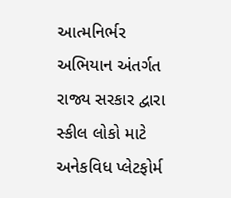આત્મનિર્ભર અભિયાન અંતર્ગત રાજ્ય સરકાર દ્વારા સ્કીલ લોકો માટે અનેકવિધ પ્લેટફોર્મ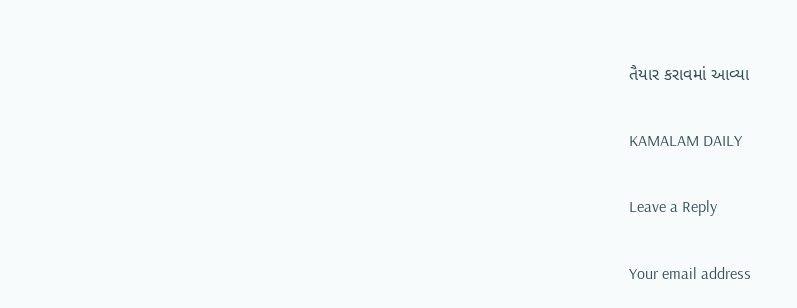તૈયાર કરાવમાં આવ્યા

KAMALAM DAILY

Leave a Reply

Your email address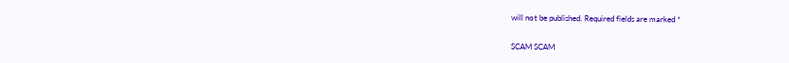will not be published. Required fields are marked *

SCAM SCAM